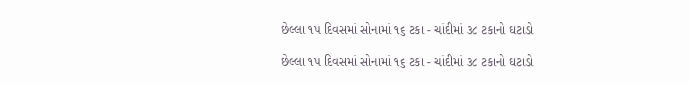છેલ્લા ૧પ દિવસમાં સોનામાં ૧૬ ટકા - ચાંદીમાં ૩૮ ટકાનો ઘટાડો

છેલ્લા ૧પ દિવસમાં સોનામાં ૧૬ ટકા - ચાંદીમાં ૩૮ ટકાનો ઘટાડો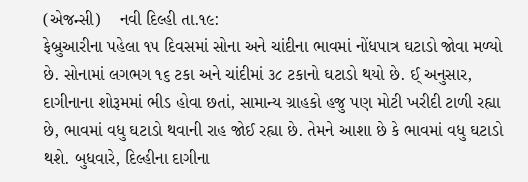(એજન્સી)    નવી દિલ્હી તા.૧૯:
ફેબ્રુઆરીના પહેલા ૧૫ દિવસમાં સોના અને ચાંદીના ભાવમાં નોંધપાત્ર ઘટાડો જોવા મળ્યો છે. સોનામાં લગભગ ૧૬ ટકા અને ચાંદીમાં ૩૮ ટકાનો ઘટાડો થયો છે. ઈ્ અનુસાર, દાગીનાના શોરૂમમાં ભીડ હોવા છતાં, સામાન્ય ગ્રાહકો હજુ પણ મોટી ખરીદી ટાળી રહ્યા છે, ભાવમાં વધુ ઘટાડો થવાની રાહ જોઈ રહ્યા છે. તેમને આશા છે કે ભાવમાં વધુ ઘટાડો થશે. બુધવારે, દિલ્હીના દાગીના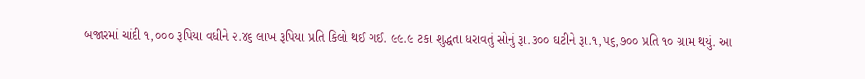બજારમાં ચાંદી ૧,૦૦૦ રૂપિયા વધીને ૨.૪૬ લાખ રૂપિયા પ્રતિ કિલો થઈ ગઈ. ૯૯.૯ ટકા શુદ્ધતા ધરાવતું સોનું રૂા.૩૦૦ ઘટીને રૂા.૧,૫૬,૭૦૦ પ્રતિ ૧૦ ગ્રામ થયું. આ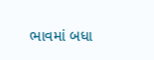ભાવમાં બધા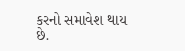કરનો સમાવેશ થાય છે.